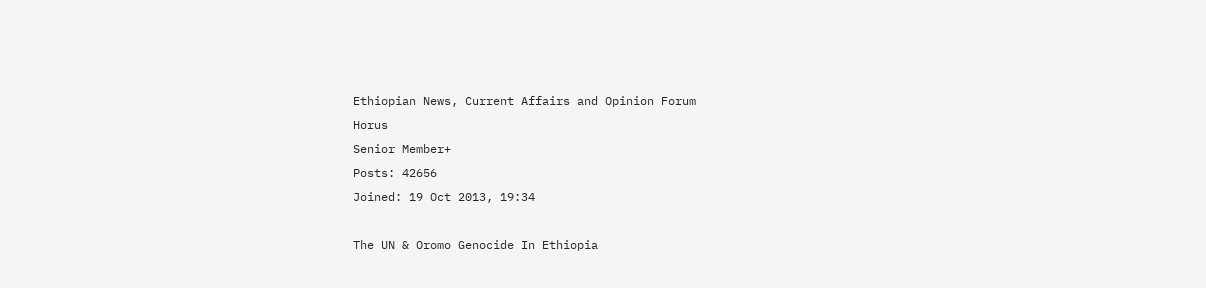Ethiopian News, Current Affairs and Opinion Forum
Horus
Senior Member+
Posts: 42656
Joined: 19 Oct 2013, 19:34

The UN & Oromo Genocide In Ethiopia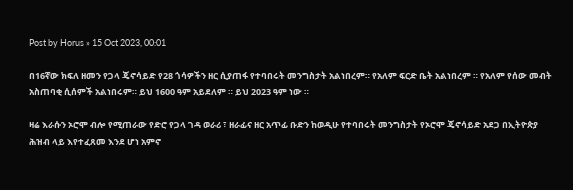Post by Horus » 15 Oct 2023, 00:01

በ16ኛው ክፍለ ዘመን የጋላ ጄኖሳይድ የ28 ጎሳዎችን ዘር ሲያጠፋ የተባበሩት መንግስታት አልነበረም። የአለም ፍርድ ቤት አልነበረም ። የአለም የሰው መብት አስጠባቂ ሲሰምች አልነበሩም። ይህ 1600 ዓም አይደለም ። ይህ 2023 ዓም ነው ።

ዛሬ እራሱን ኦሮሞ ብሎ የሚጠራው የድሮ የጋላ ገዳ ወራሪ ፣ ዘራፊና ዘር አጥፊ ቡድን ከወዲሁ የተባበሩት መንግስታት የኦሮሞ ጄኖሳይድ አደጋ በኢትዮጵያ ሕዝብ ላይ እየተፈጸመ እንደ ሆነ አምኖ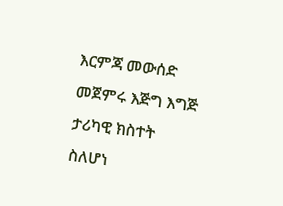እርምጃ መውሰድ መጀምሩ እጅግ እግጅ ታሪካዊ ክስተት ስለሆነ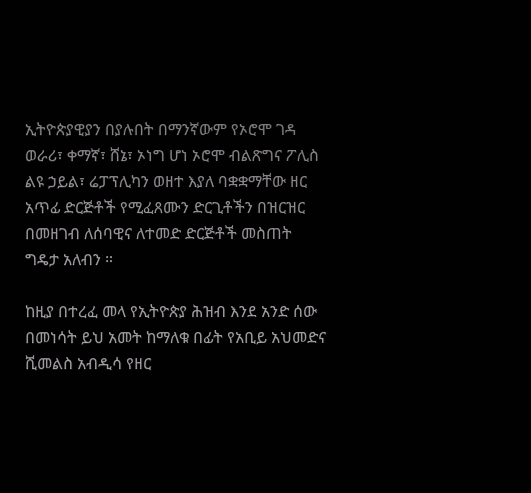ኢትዮጵያዊያን በያሉበት በማንኛውም የኦሮሞ ገዳ ወራሪ፣ ቀማኛ፣ ሸኔ፣ ኦነግ ሆነ ኦሮሞ ብልጽግና ፖሊስ ልዩ ኃይል፣ ሬፓፕሊካን ወዘተ እያለ ባቋቋማቸው ዘር አጥፊ ድርጅቶች የሚፈጸሙን ድርጊቶችን በዝርዝር በመዘገብ ለሰባዊና ለተመድ ድርጅቶች መስጠት ግዴታ አለብን ።

ከዚያ በተረፈ መላ የኢትዮጵያ ሕዝብ እንደ አንድ ሰው በመነሳት ይህ አመት ከማለቁ በፊት የአቢይ አህመድና ሺመልስ አብዲሳ የዘር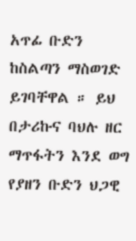አጥፊ ቡድን ከስልጣን ማስወገድ ይገባቸዋል ። ይህ በታሪኩና ባህሉ ዘር ማጥፋትን እንደ ወግ የያዘን ቡድን ህጋዊ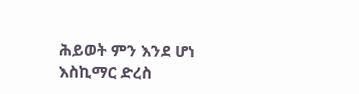ሕይወት ምን እንደ ሆነ እስኪማር ድረስ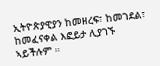ኢትዮጵያዊያን ከመዘረፍ፣ ከመገደል፣ ከመፈናቀል እፎይታ ሊያገኙ ኣይችሉም ።